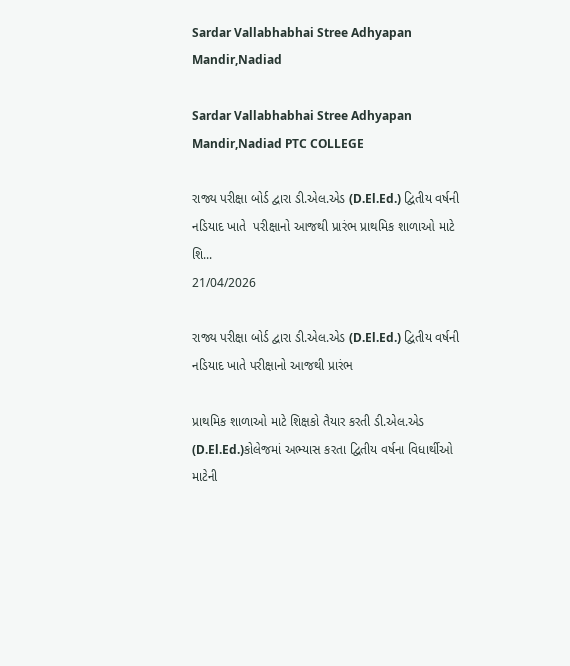Sardar Vallabhabhai Stree Adhyapan Mandir,Nadiad

Sardar Vallabhabhai Stree Adhyapan Mandir,Nadiad PTC COLLEGE

રાજ્ય પરીક્ષા બોર્ડ દ્વારા ડી.એલ.એડ (D.El.Ed.) દ્વિતીય વર્ષની નડિયાદ ખાતે  પરીક્ષાનો આજથી પ્રારંભ પ્રાથમિક શાળાઓ માટે શિ...
21/04/2026

રાજ્ય પરીક્ષા બોર્ડ દ્વારા ડી.એલ.એડ (D.El.Ed.) દ્વિતીય વર્ષની નડિયાદ ખાતે પરીક્ષાનો આજથી પ્રારંભ

પ્રાથમિક શાળાઓ માટે શિક્ષકો તૈયાર કરતી ડી.એલ.એડ (D.El.Ed.)કોલેજમાં અભ્યાસ કરતા દ્વિતીય વર્ષના વિધાર્થીઓ માટેની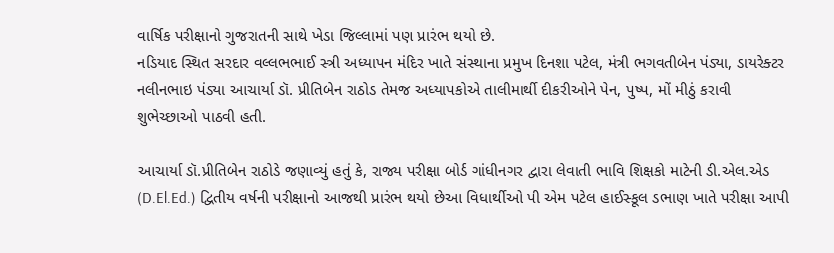વાર્ષિક પરીક્ષાનો ગુજરાતની સાથે ખેડા જિલ્લામાં પણ પ્રારંભ થયો છે.
નડિયાદ સ્થિત સરદાર વલ્લભભાઈ સ્ત્રી અધ્યાપન મંદિર ખાતે સંસ્થાના પ્રમુખ દિનશા પટેલ, મંત્રી ભગવતીબેન પંડ્યા, ડાયરેક્ટર નલીનભાઇ પંડ્યા આચાર્યા ડૉ. પ્રીતિબેન રાઠોડ તેમજ અધ્યાપકોએ તાલીમાર્થી દીકરીઓને પેન, પુષ્પ, મોં મીઠું કરાવી શુભેચ્છાઓ પાઠવી હતી.

આચાર્યા ડૉ.પ્રીતિબેન રાઠોડે જણાવ્યું હતું કે, રાજ્ય પરીક્ષા બોર્ડ ગાંધીનગર દ્વારા લેવાતી ભાવિ શિક્ષકો માટેની ડી.એલ.એડ (D.El.Ed.) દ્વિતીય વર્ષની પરીક્ષાનો આજથી પ્રારંભ થયો છેઆ વિધાર્થીઓ પી એમ પટેલ હાઈસ્કૂલ ડભાણ ખાતે પરીક્ષા આપી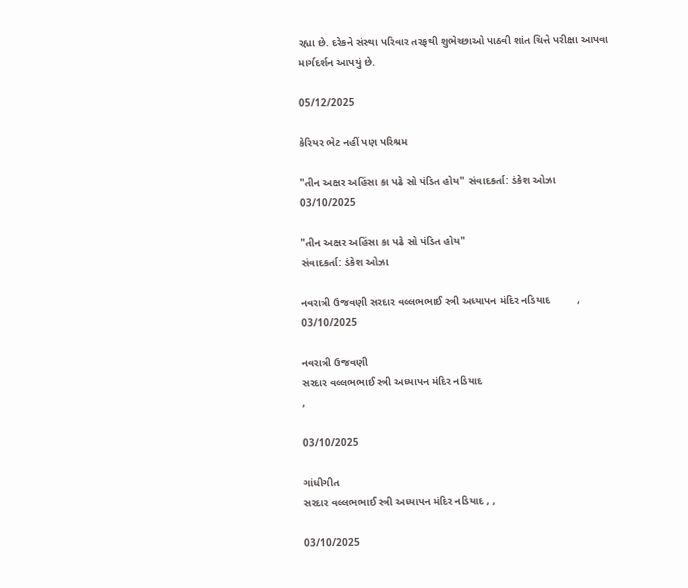રહ્યા છે. દરેકને સંસ્થા પરિવાર તરફથી શુભેચ્છાઓ પાઠવી શાંત ચિત્તે પરીક્ષા આપવા માર્ગદર્શન આપયું છે.

05/12/2025

કેરિયર ભેટ નહીં પણ પરિશ્રમ

"તીન અક્ષર અહિંસા કા પઢે સો પંડિત હોય" સંવાદકર્તા: ડંકેશ ઓઝા
03/10/2025

"તીન અક્ષર અહિંસા કા પઢે સો પંડિત હોય"
સંવાદકર્તા: ડંકેશ ઓઝા

નવરાત્રી ઉજવણી સરદાર વલ્લભભાઈ સ્ત્રી અધ્યાપન મંદિર નડિયાદ         ,
03/10/2025

નવરાત્રી ઉજવણી
સરદાર વલ્લભભાઈ સ્ત્રી અધ્યાપન મંદિર નડિયાદ
,

03/10/2025

ગાંધીગીત
સરદાર વલ્લભભાઈ સ્ત્રી અધ્યાપન મંદિર નડિયાદ , ,

03/10/2025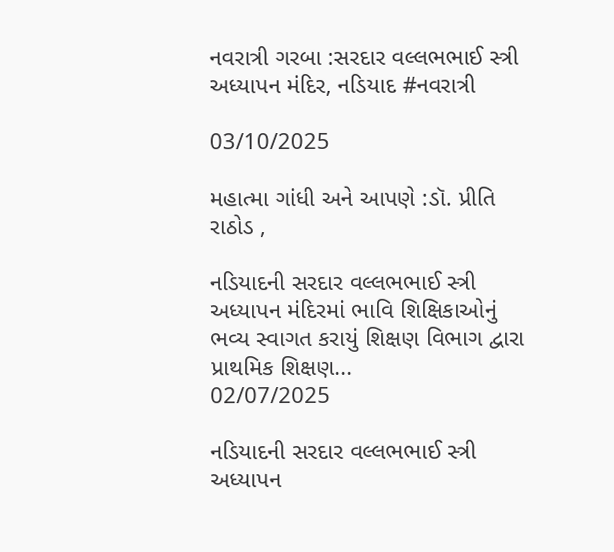નવરાત્રી ગરબા :સરદાર વલ્લભભાઈ સ્ત્રી અધ્યાપન મંદિર, નડિયાદ #નવરાત્રી

03/10/2025

મહાત્મા ગાંધી અને આપણે :ડૉ. પ્રીતિ રાઠોડ ,

નડિયાદની સરદાર વલ્લભભાઈ સ્ત્રી અધ્યાપન મંદિરમાં ભાવિ શિક્ષિકાઓનું ભવ્ય સ્વાગત કરાયું શિક્ષણ વિભાગ દ્વારા પ્રાથમિક શિક્ષણ...
02/07/2025

નડિયાદની સરદાર વલ્લભભાઈ સ્ત્રી અધ્યાપન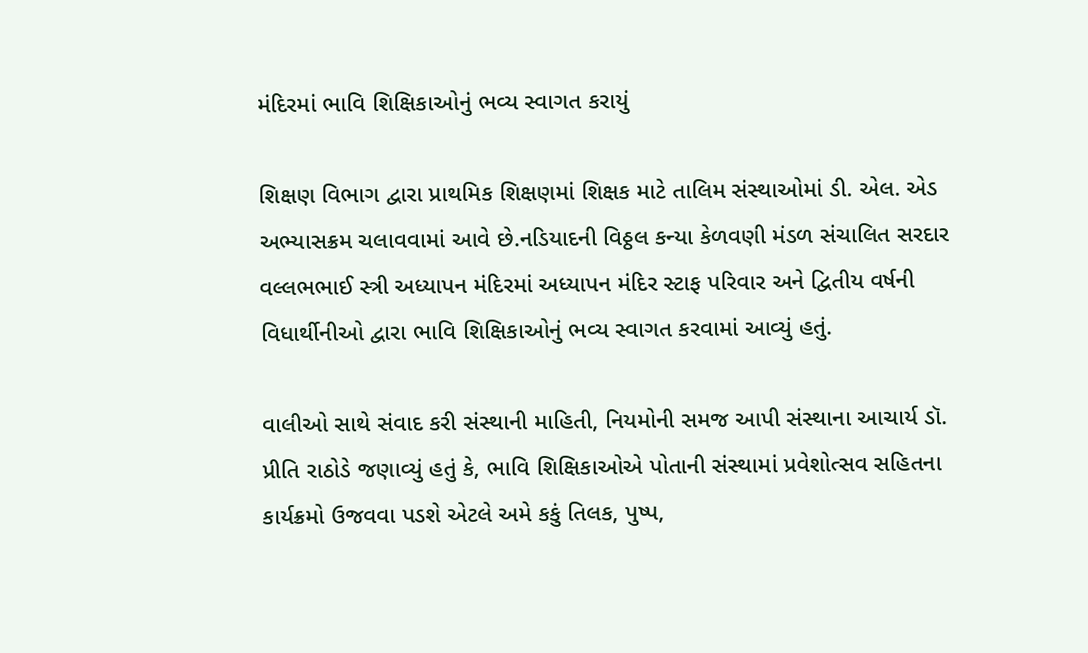મંદિરમાં ભાવિ શિક્ષિકાઓનું ભવ્ય સ્વાગત કરાયું

શિક્ષણ વિભાગ દ્વારા પ્રાથમિક શિક્ષણમાં શિક્ષક માટે તાલિમ સંસ્થાઓમાં ડી. એલ. એડ અભ્યાસક્રમ ચલાવવામાં આવે છે.નડિયાદની વિઠ્ઠલ કન્યા કેળવણી મંડળ સંચાલિત સરદાર વલ્લભભાઈ સ્ત્રી અધ્યાપન મંદિરમાં અધ્યાપન મંદિર સ્ટાફ પરિવાર અને દ્વિતીય વર્ષની વિધાર્થીનીઓ દ્વારા ભાવિ શિક્ષિકાઓનું ભવ્ય સ્વાગત કરવામાં આવ્યું હતું.

વાલીઓ સાથે સંવાદ કરી સંસ્થાની માહિતી, નિયમોની સમજ આપી સંસ્થાના આચાર્ય ડૉ. પ્રીતિ રાઠોડે જણાવ્યું હતું કે, ભાવિ શિક્ષિકાઓએ પોતાની સંસ્થામાં પ્રવેશોત્સવ સહિતના કાર્યક્રમો ઉજવવા પડશે એટલે અમે કકું તિલક, પુષ્પ,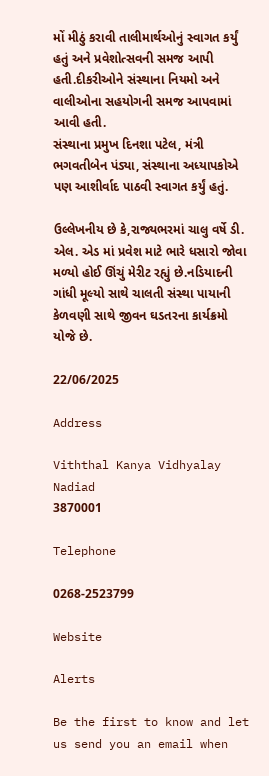મોં મીઠું કરાવી તાલીમાર્થઓનું સ્વાગત કર્યું હતું અને પ્રવેશોત્સવની સમજ આપી હતી.દીકરીઓને સંસ્થાના નિયમો અને વાલીઓના સહયોગની સમજ આપવામાં આવી હતી.
સંસ્થાના પ્રમુખ દિનશા પટેલ, મંત્રી ભગવતીબેન પંડ્યા, સંસ્થાના અધ્યાપકોએ પણ આશીર્વાદ પાઠવી સ્વાગત કર્યું હતું.

ઉલ્લેખનીય છે કે,રાજ્યભરમાં ચાલુ વર્ષે ડી. એલ. એડ માં પ્રવેશ માટે ભારે ધસારો જોવા મળ્યો હોઈ ઊંચું મેરીટ રહ્યું છે.નડિયાદની ગાંધી મૂલ્યો સાથે ચાલતી સંસ્થા પાયાની કેળવણી સાથે જીવન ઘડતરના કાર્યક્રમો યોજે છે.

22/06/2025

Address

Viththal Kanya Vidhyalay
Nadiad
3870001

Telephone

0268-2523799

Website

Alerts

Be the first to know and let us send you an email when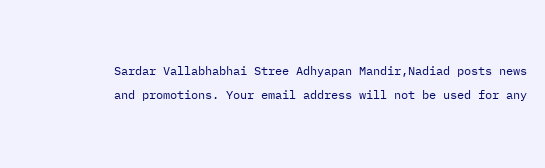Sardar Vallabhabhai Stree Adhyapan Mandir,Nadiad posts news and promotions. Your email address will not be used for any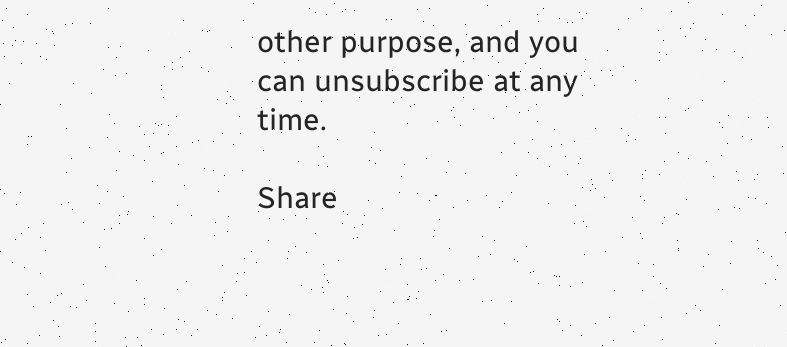other purpose, and you can unsubscribe at any time.

Share